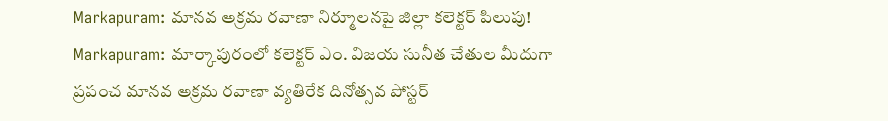Markapuram: మానవ అక్రమ రవాణా నిర్మూలనపై జిల్లా కలెక్టర్ పిలుపు!
Markapuram: మార్కాపురంలో కలెక్టర్ ఎం. విజయ సునీత చేతుల మీదుగా ప్రపంచ మానవ అక్రమ రవాణా వ్యతిరేక దినోత్సవ పోస్టర్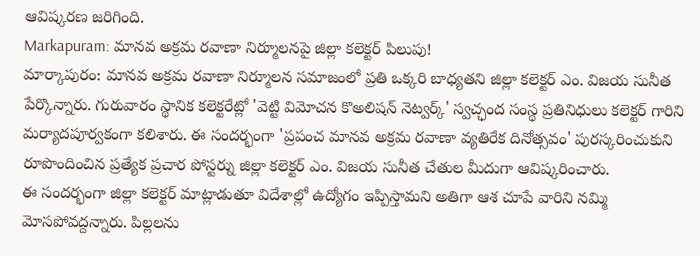ఆవిష్కరణ జరిగింది.
Markapuram: మానవ అక్రమ రవాణా నిర్మూలనపై జిల్లా కలెక్టర్ పిలుపు!
మార్కాపురం: మానవ అక్రమ రవాణా నిర్మూలన సమాజంలో ప్రతి ఒక్కరి బాధ్యతని జిల్లా కలెక్టర్ ఎం. విజయ సునీత పేర్కొన్నారు. గురువారం స్థానిక కలెక్టరేట్లో 'వెట్టి విమోచన కొఅలిషన్ నెట్వర్క్' స్వచ్ఛంద సంస్థ ప్రతినిధులు కలెక్టర్ గారిని మర్యాదపూర్వకంగా కలిశారు. ఈ సందర్భంగా 'ప్రపంచ మానవ అక్రమ రవాణా వ్యతిరేక దినోత్సవం' పురస్కరించుకుని రూపొందించిన ప్రత్యేక ప్రచార పోస్టర్ను జిల్లా కలెక్టర్ ఎం. విజయ సునీత చేతుల మీదుగా ఆవిష్కరించారు.
ఈ సందర్భంగా జిల్లా కలెక్టర్ మాట్లాడుతూ విదేశాల్లో ఉద్యోగం ఇప్పిస్తామని అతిగా ఆశ చూపే వారిని నమ్మి మోసపోవద్దన్నారు. పిల్లలను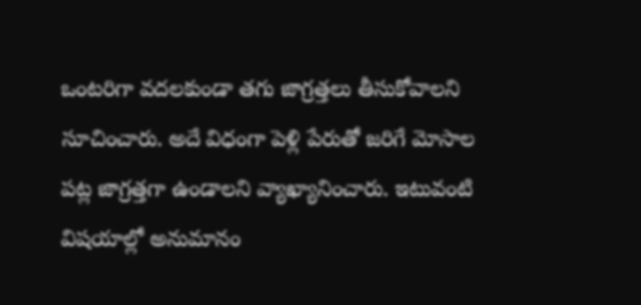ఒంటరిగా వదలకుండా తగు జాగ్రత్తలు తీసుకోవాలని సూచించారు. అదే విధంగా పెళ్లి పేరుతో జరిగే మోసాల పట్ల జాగ్రత్తగా ఉండాలని వ్యాఖ్యానించారు. ఇటువంటి విషయాల్లో అనుమానం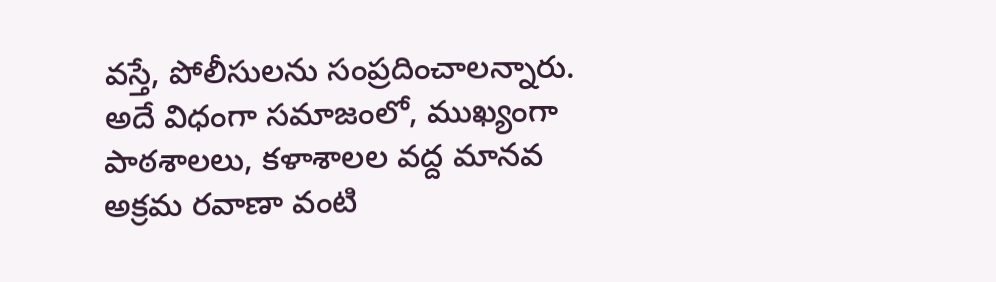వస్తే, పోలీసులను సంప్రదించాలన్నారు. అదే విధంగా సమాజంలో, ముఖ్యంగా పాఠశాలలు, కళాశాలల వద్ద మానవ అక్రమ రవాణా వంటి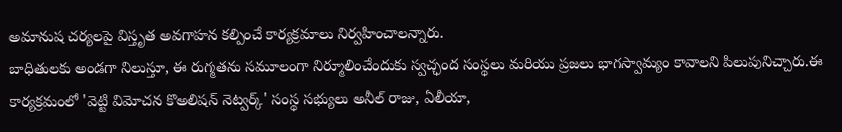అమానుష చర్యలపై విస్తృత అవగాహన కల్పించే కార్యక్రమాలు నిర్వహించాలన్నారు.
బాధితులకు అండగా నిలుస్తూ, ఈ రుగ్మతను సమూలంగా నిర్మూలించేందుకు స్వచ్ఛంద సంస్థలు మరియు ప్రజలు భాగస్వామ్యం కావాలని పిలుపునిచ్చారు.ఈ కార్యక్రమంలో 'వెట్టి విమోచన కొఅలిషన్ నెట్వర్క్' సంస్థ సభ్యులు అనీల్ రాజు, ఏలీయా,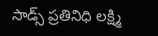సాడ్స్ ప్రతినిధి లక్ష్మి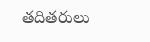తదితరులు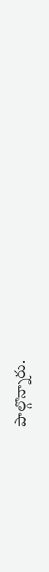పాల్గొన్నారు.